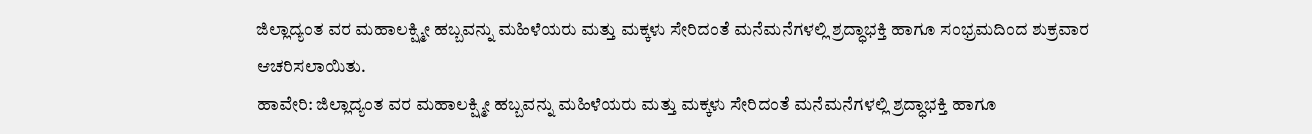ಜಿಲ್ಲಾದ್ಯಂತ ವರ ಮಹಾಲಕ್ಷ್ಮೀ ಹಬ್ಬವನ್ನು ಮಹಿಳೆಯರು ಮತ್ತು ಮಕ್ಕಳು ಸೇರಿದಂತೆ ಮನೆಮನೆಗಳಲ್ಲಿ ಶ್ರದ್ಧಾಭಕ್ತಿ ಹಾಗೂ ಸಂಭ್ರಮದಿಂದ ಶುಕ್ರವಾರ ಆಚರಿಸಲಾಯಿತು.
ಹಾವೇರಿ: ಜಿಲ್ಲಾದ್ಯಂತ ವರ ಮಹಾಲಕ್ಷ್ಮೀ ಹಬ್ಬವನ್ನು ಮಹಿಳೆಯರು ಮತ್ತು ಮಕ್ಕಳು ಸೇರಿದಂತೆ ಮನೆಮನೆಗಳಲ್ಲಿ ಶ್ರದ್ಧಾಭಕ್ತಿ ಹಾಗೂ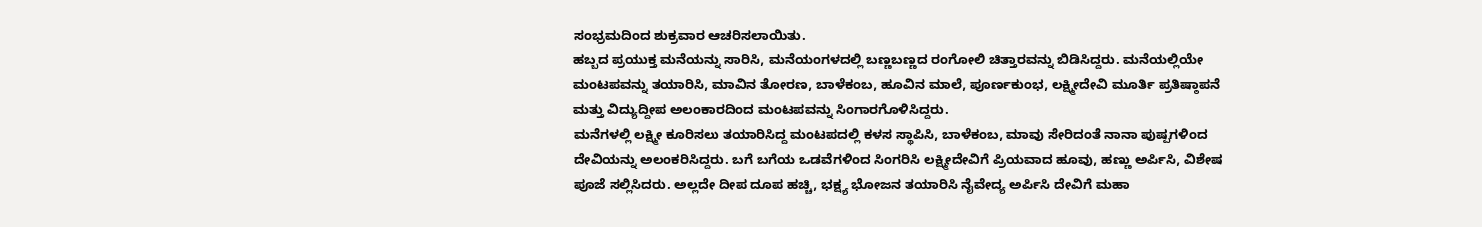ಸಂಭ್ರಮದಿಂದ ಶುಕ್ರವಾರ ಆಚರಿಸಲಾಯಿತು.
ಹಬ್ಬದ ಪ್ರಯುಕ್ತ ಮನೆಯನ್ನು ಸಾರಿಸಿ, ಮನೆಯಂಗಳದಲ್ಲಿ ಬಣ್ಣಬಣ್ಣದ ರಂಗೋಲಿ ಚಿತ್ತಾರವನ್ನು ಬಿಡಿಸಿದ್ದರು. ಮನೆಯಲ್ಲಿಯೇ ಮಂಟಪವನ್ನು ತಯಾರಿಸಿ, ಮಾವಿನ ತೋರಣ, ಬಾಳೆಕಂಬ, ಹೂವಿನ ಮಾಲೆ, ಪೂರ್ಣಕುಂಭ, ಲಕ್ಷ್ಮೀದೇವಿ ಮೂರ್ತಿ ಪ್ರತಿಷ್ಠಾಪನೆ ಮತ್ತು ವಿದ್ಯುದ್ದೀಪ ಅಲಂಕಾರದಿಂದ ಮಂಟಪವನ್ನು ಸಿಂಗಾರಗೊಳಿಸಿದ್ದರು.
ಮನೆಗಳಲ್ಲಿ ಲಕ್ಷ್ಮೀ ಕೂರಿಸಲು ತಯಾರಿಸಿದ್ದ ಮಂಟಪದಲ್ಲಿ ಕಳಸ ಸ್ಥಾಪಿಸಿ, ಬಾಳೆಕಂಬ, ಮಾವು ಸೇರಿದಂತೆ ನಾನಾ ಪುಷ್ಪಗಳಿಂದ ದೇವಿಯನ್ನು ಅಲಂಕರಿಸಿದ್ದರು. ಬಗೆ ಬಗೆಯ ಒಡವೆಗಳಿಂದ ಸಿಂಗರಿಸಿ ಲಕ್ಷ್ಮೀದೇವಿಗೆ ಪ್ರಿಯವಾದ ಹೂವು, ಹಣ್ಣು ಅರ್ಪಿಸಿ, ವಿಶೇಷ ಪೂಜೆ ಸಲ್ಲಿಸಿದರು. ಅಲ್ಲದೇ ದೀಪ ದೂಪ ಹಚ್ಚಿ, ಭಕ್ಷ್ಯ ಭೋಜನ ತಯಾರಿಸಿ ನೈವೇದ್ಯ ಅರ್ಪಿಸಿ ದೇವಿಗೆ ಮಹಾ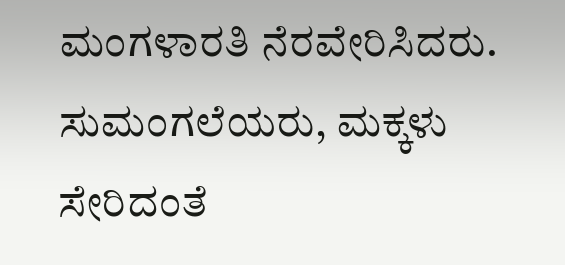ಮಂಗಳಾರತಿ ನೆರವೇರಿಸಿದರು. ಸುಮಂಗಲೆಯರು, ಮಕ್ಕಳು ಸೇರಿದಂತೆ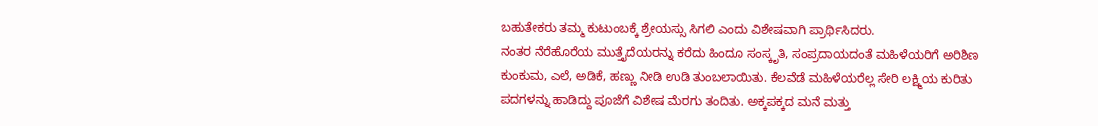ಬಹುತೇಕರು ತಮ್ಮ ಕುಟುಂಬಕ್ಕೆ ಶ್ರೇಯಸ್ಸು ಸಿಗಲಿ ಎಂದು ವಿಶೇಷವಾಗಿ ಪ್ರಾರ್ಥಿಸಿದರು.
ನಂತರ ನೆರೆಹೊರೆಯ ಮುತ್ತೈದೆಯರನ್ನು ಕರೆದು ಹಿಂದೂ ಸಂಸ್ಕೃತಿ, ಸಂಪ್ರದಾಯದಂತೆ ಮಹಿಳೆಯರಿಗೆ ಅರಿಶಿಣ ಕುಂಕುಮ, ಎಲೆ, ಅಡಿಕೆ, ಹಣ್ಣು ನೀಡಿ ಉಡಿ ತುಂಬಲಾಯಿತು. ಕೆಲವೆಡೆ ಮಹಿಳೆಯರೆಲ್ಲ ಸೇರಿ ಲಕ್ಷ್ಮಿಯ ಕುರಿತು ಪದಗಳನ್ನು ಹಾಡಿದ್ದು ಪೂಜೆಗೆ ವಿಶೇಷ ಮೆರಗು ತಂದಿತು. ಅಕ್ಕಪಕ್ಕದ ಮನೆ ಮತ್ತು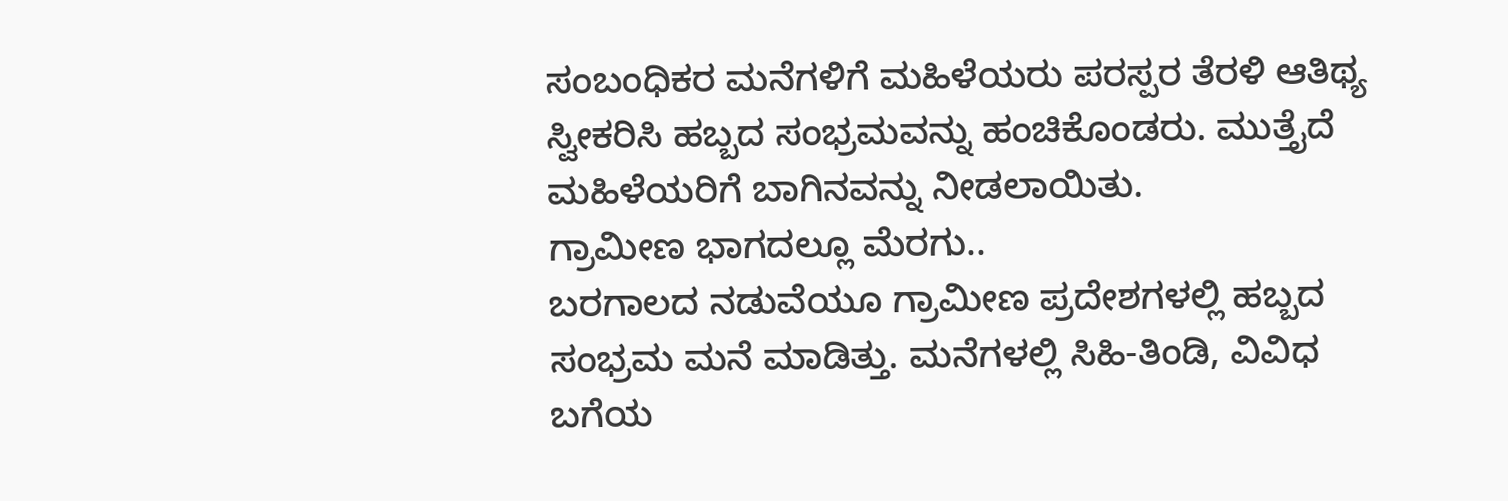ಸಂಬಂಧಿಕರ ಮನೆಗಳಿಗೆ ಮಹಿಳೆಯರು ಪರಸ್ಪರ ತೆರಳಿ ಆತಿಥ್ಯ ಸ್ವೀಕರಿಸಿ ಹಬ್ಬದ ಸಂಭ್ರಮವನ್ನು ಹಂಚಿಕೊಂಡರು. ಮುತ್ತೈದೆ ಮಹಿಳೆಯರಿಗೆ ಬಾಗಿನವನ್ನು ನೀಡಲಾಯಿತು.
ಗ್ರಾಮೀಣ ಭಾಗದಲ್ಲೂ ಮೆರಗು..
ಬರಗಾಲದ ನಡುವೆಯೂ ಗ್ರಾಮೀಣ ಪ್ರದೇಶಗಳಲ್ಲಿ ಹಬ್ಬದ ಸಂಭ್ರಮ ಮನೆ ಮಾಡಿತ್ತು. ಮನೆಗಳಲ್ಲಿ ಸಿಹಿ-ತಿಂಡಿ, ವಿವಿಧ ಬಗೆಯ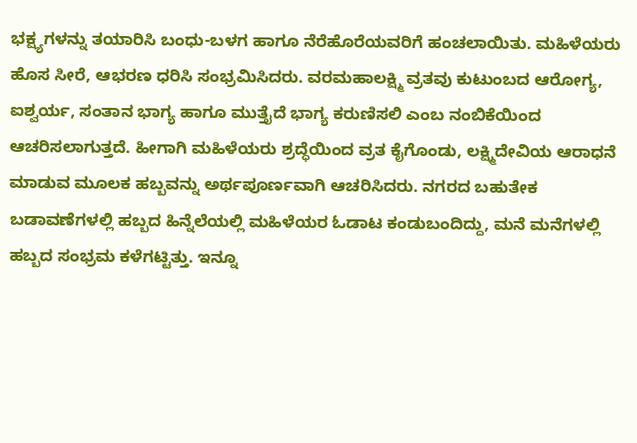ಭಕ್ಷ್ಯಗಳನ್ನು ತಯಾರಿಸಿ ಬಂಧು-ಬಳಗ ಹಾಗೂ ನೆರೆಹೊರೆಯವರಿಗೆ ಹಂಚಲಾಯಿತು. ಮಹಿಳೆಯರು ಹೊಸ ಸೀರೆ, ಆಭರಣ ಧರಿಸಿ ಸಂಭ್ರಮಿಸಿದರು. ವರಮಹಾಲಕ್ಷ್ಮಿ ವ್ರತವು ಕುಟುಂಬದ ಆರೋಗ್ಯ, ಐಶ್ವರ್ಯ, ಸಂತಾನ ಭಾಗ್ಯ ಹಾಗೂ ಮುತ್ತೈದೆ ಭಾಗ್ಯ ಕರುಣಿಸಲಿ ಎಂಬ ನಂಬಿಕೆಯಿಂದ ಆಚರಿಸಲಾಗುತ್ತದೆ. ಹೀಗಾಗಿ ಮಹಿಳೆಯರು ಶ್ರದ್ಧೆಯಿಂದ ವ್ರತ ಕೈಗೊಂಡು, ಲಕ್ಷ್ಮಿದೇವಿಯ ಆರಾಧನೆ ಮಾಡುವ ಮೂಲಕ ಹಬ್ಬವನ್ನು ಅರ್ಥಪೂರ್ಣವಾಗಿ ಆಚರಿಸಿದರು. ನಗರದ ಬಹುತೇಕ ಬಡಾವಣೆಗಳಲ್ಲಿ ಹಬ್ಬದ ಹಿನ್ನೆಲೆಯಲ್ಲಿ ಮಹಿಳೆಯರ ಓಡಾಟ ಕಂಡುಬಂದಿದ್ದು, ಮನೆ ಮನೆಗಳಲ್ಲಿ ಹಬ್ಬದ ಸಂಭ್ರಮ ಕಳೆಗಟ್ಟಿತ್ತು. ಇನ್ನೂ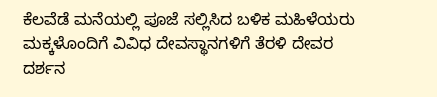ಕೆಲವೆಡೆ ಮನೆಯಲ್ಲಿ ಪೂಜೆ ಸಲ್ಲಿಸಿದ ಬಳಿಕ ಮಹಿಳೆಯರು ಮಕ್ಕಳೊಂದಿಗೆ ವಿವಿಧ ದೇವಸ್ಥಾನಗಳಿಗೆ ತೆರಳಿ ದೇವರ ದರ್ಶನ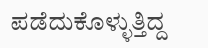ಪಡೆದುಕೊಳ್ಳುತ್ತಿದ್ದ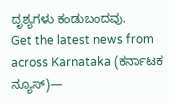ದೃಶ್ಯಗಳು ಕಂಡುಬಂದವು.
Get the latest news from across Karnataka (ಕರ್ನಾಟಕ ನ್ಯೂಸ್)—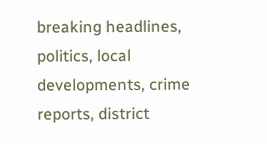breaking headlines, politics, local developments, crime reports, district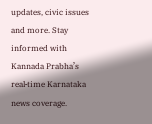updates, civic issues and more. Stay informed with Kannada Prabha’s real‑time Karnataka news coverage.